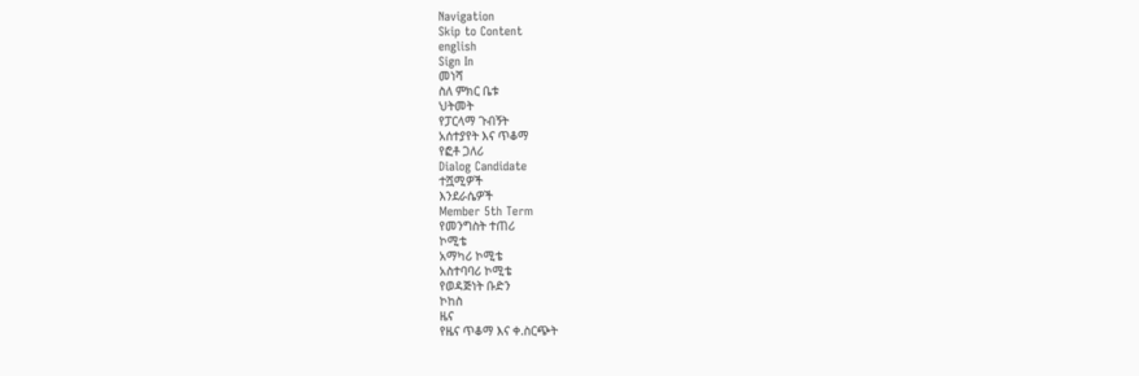Navigation
Skip to Content
english
Sign In
መነሻ
ስለ ምክር ቤቱ
ህትመት
የፓርላማ ጉብኝት
አሰተያየት እና ጥቆማ
የፎቶ ጋለሪ
Dialog Candidate
ተሿሚዎች
እንደራሴዎች
Member 5th Term
የመንግስት ተጠሪ
ኮሚቴ
አማካሪ ኮሚቴ
አስተባባሪ ኮሚቴ
የወዳጅነት ቡድን
ኮከስ
ዜና
የዜና ጥቆማ እና ቀ.ስርጭት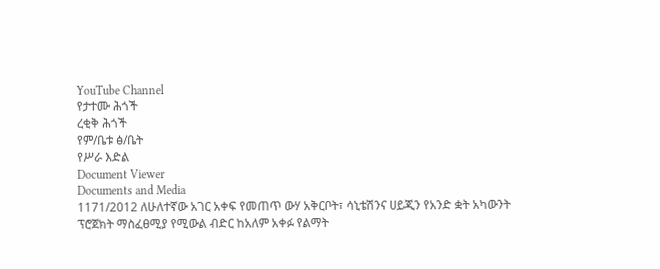YouTube Channel
የታተሙ ሕጎች
ረቂቅ ሕጎች
የም/ቤቱ ፅ/ቤት
የሥራ እድል
Document Viewer
Documents and Media
1171/2012 ለሁለተኛው አገር አቀፍ የመጠጥ ውሃ አቅርቦት፣ ሳኒቴሽንና ሀይጂን የአንድ ቋት አካውንት ፕሮጀክት ማስፈፀሚያ የሚውል ብድር ከአለም አቀፉ የልማት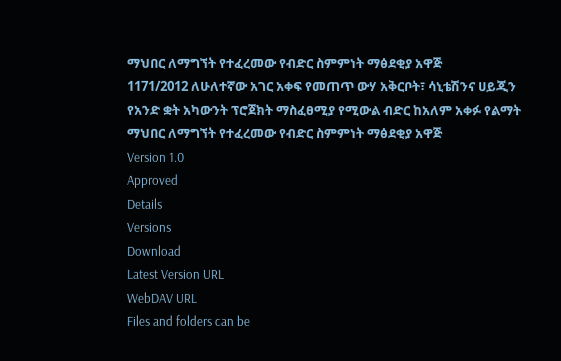ማህበር ለማግኘት የተፈረመው የብድር ስምምነት ማፅደቂያ አዋጅ
1171/2012 ለሁለተኛው አገር አቀፍ የመጠጥ ውሃ አቅርቦት፣ ሳኒቴሽንና ሀይጂን የአንድ ቋት አካውንት ፕሮጀክት ማስፈፀሚያ የሚውል ብድር ከአለም አቀፉ የልማት ማህበር ለማግኘት የተፈረመው የብድር ስምምነት ማፅደቂያ አዋጅ
Version 1.0
Approved
Details
Versions
Download
Latest Version URL
WebDAV URL
Files and folders can be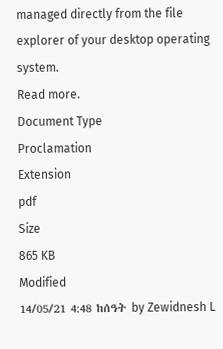managed directly from the file explorer of your desktop operating system.
Read more.
Document Type
Proclamation
Extension
pdf
Size
865 KB
Modified
14/05/21 4:48 ከሰዓት by Zewidnesh L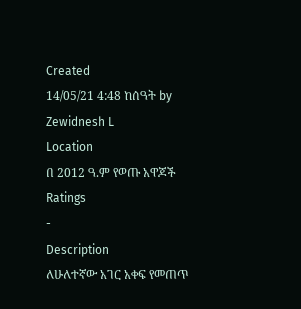Created
14/05/21 4:48 ከሰዓት by Zewidnesh L
Location
በ 2012 ዓ.ም የወጡ አዋጆች
Ratings
-
Description
ለሁለተኛው አገር አቀፍ የመጠጥ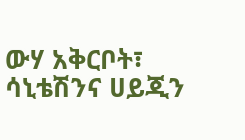ውሃ አቅርቦት፣ ሳኒቴሽንና ሀይጂን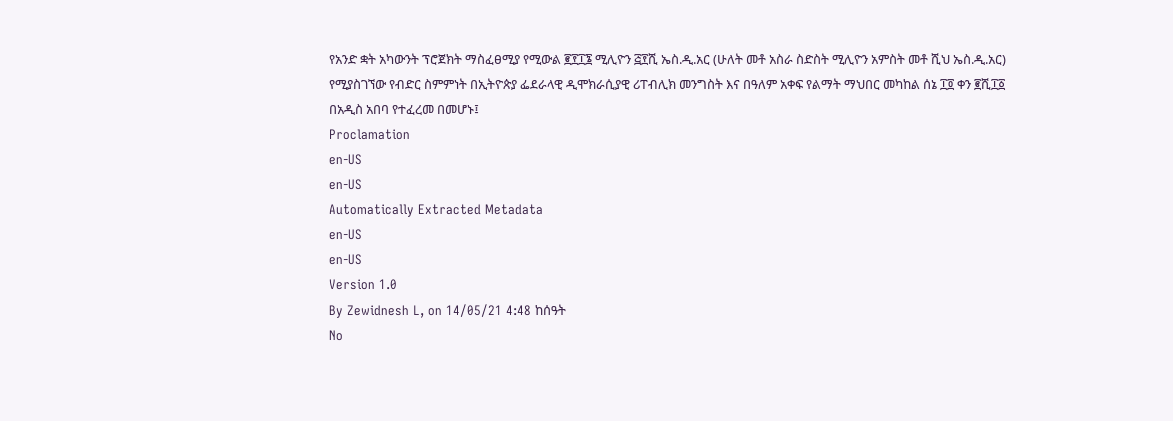የአንድ ቋት አካውንት ፕሮጀክት ማስፈፀሚያ የሚውል ፪፻፲፮ ሚሊዮን ፭፻ሺ ኤስ.ዲ.አር (ሁለት መቶ አስራ ስድስት ሚሊዮን አምስት መቶ ሺህ ኤስ.ዲ.አር) የሚያስገኘው የብድር ስምምነት በኢትዮጵያ ፌደራላዊ ዲሞክራሲያዊ ሪፐብሊክ መንግስት እና በዓለም አቀፍ የልማት ማህበር መካከል ሰኔ ፲፬ ቀን ፪ሺ፲፩ በአዲስ አበባ የተፈረመ በመሆኑ፤
Proclamation
en-US
en-US
Automatically Extracted Metadata
en-US
en-US
Version 1.0
By Zewidnesh L, on 14/05/21 4:48 ከሰዓት
No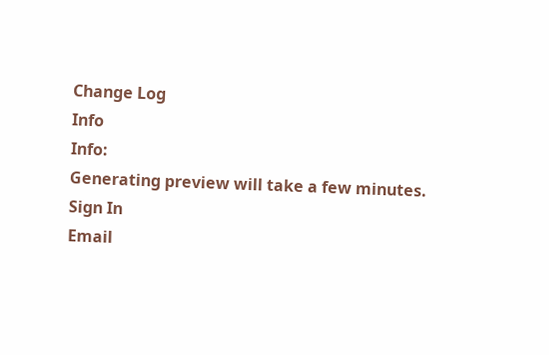Change Log
Info
Info:
Generating preview will take a few minutes.
Sign In
Email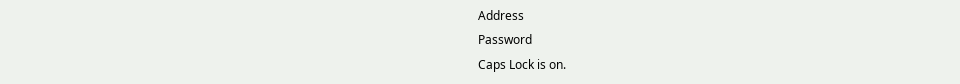Address
Password
Caps Lock is on.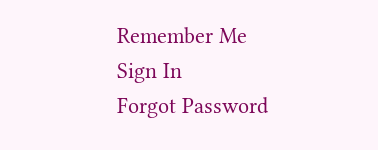Remember Me
Sign In
Forgot Password